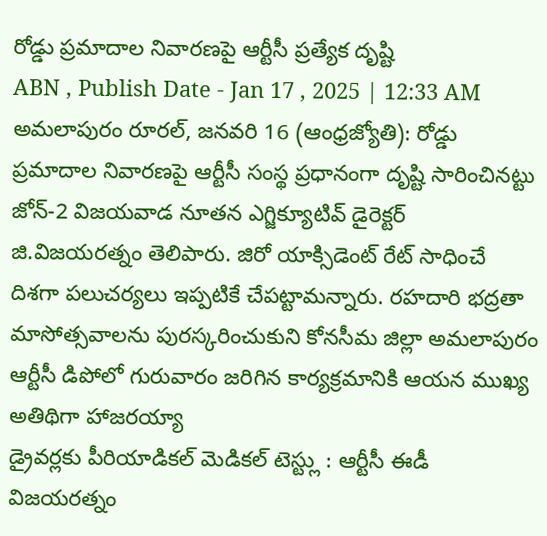రోడ్డు ప్రమాదాల నివారణపై ఆర్టీసీ ప్రత్యేక దృష్టి
ABN , Publish Date - Jan 17 , 2025 | 12:33 AM
అమలాపురం రూరల్, జనవరి 16 (ఆంధ్రజ్యోతి): రోడ్డు ప్రమాదాల నివారణపై ఆర్టీసీ సంస్థ ప్రధానంగా దృష్టి సారించినట్టు జోన్-2 విజయవాడ నూతన ఎగ్జిక్యూటివ్ డైరెక్టర్ జి.విజయరత్నం తెలిపారు. జిరో యాక్సిడెంట్ రేట్ సాధించే దిశగా పలుచర్యలు ఇప్పటికే చేపట్టామన్నారు. రహదారి భద్రతా మాసోత్సవాలను పురస్కరించుకుని కోనసీమ జిల్లా అమలాపురం ఆర్టీసీ డిపోలో గురువారం జరిగిన కార్యక్రమానికి ఆయన ముఖ్య అతిథిగా హాజరయ్యా
డ్రైవర్లకు పీరియాడికల్ మెడికల్ టెస్ట్లు : ఆర్టీసీ ఈడీ విజయరత్నం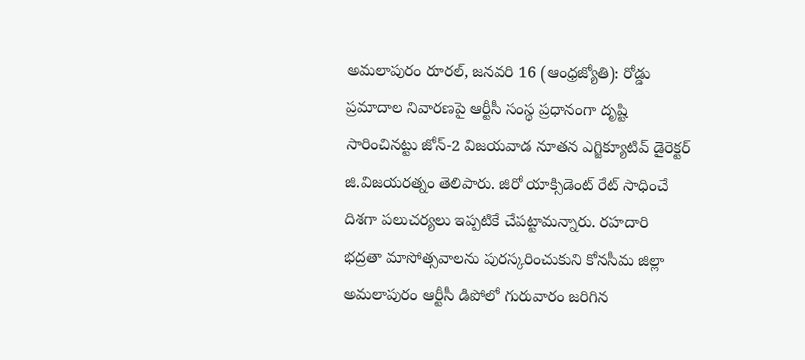అమలాపురం రూరల్, జనవరి 16 (ఆంధ్రజ్యోతి): రోడ్డు ప్రమాదాల నివారణపై ఆర్టీసీ సంస్థ ప్రధానంగా దృష్టి సారించినట్టు జోన్-2 విజయవాడ నూతన ఎగ్జిక్యూటివ్ డైరెక్టర్ జి.విజయరత్నం తెలిపారు. జిరో యాక్సిడెంట్ రేట్ సాధించే దిశగా పలుచర్యలు ఇప్పటికే చేపట్టామన్నారు. రహదారి భద్రతా మాసోత్సవాలను పురస్కరించుకుని కోనసీమ జిల్లా అమలాపురం ఆర్టీసీ డిపోలో గురువారం జరిగిన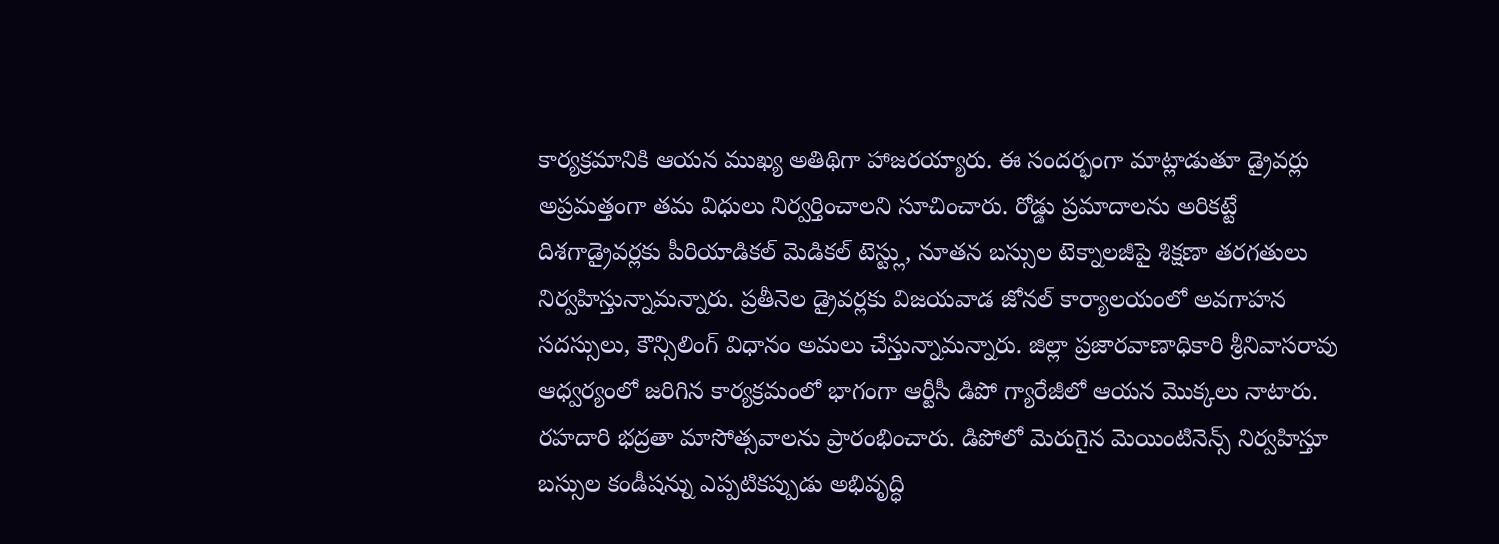కార్యక్రమానికి ఆయన ముఖ్య అతిథిగా హాజరయ్యారు. ఈ సందర్భంగా మాట్లాడుతూ డ్రైవర్లు అప్రమత్తంగా తమ విధులు నిర్వర్తించాలని సూచించారు. రోడ్డు ప్రమాదాలను అరికట్టే దిశగాడ్రైవర్లకు పీరియాడికల్ మెడికల్ టెస్ట్లు, నూతన బస్సుల టెక్నాలజీపై శిక్షణా తరగతులు నిర్వహిస్తున్నామన్నారు. ప్రతీనెల డ్రైవర్లకు విజయవాడ జోనల్ కార్యాలయంలో అవగాహన సదస్సులు, కౌన్సిలింగ్ విధానం అమలు చేస్తున్నామన్నారు. జిల్లా ప్రజారవాణాధికారి శ్రీనివాసరావు ఆధ్వర్యంలో జరిగిన కార్యక్రమంలో భాగంగా ఆర్టీసీ డిపో గ్యారేజీలో ఆయన మొక్కలు నాటారు. రహదారి భద్రతా మాసోత్సవాలను ప్రారంభించారు. డిపోలో మెరుగైన మెయింటినెన్స్ నిర్వహిస్తూ బస్సుల కండీషన్ను ఎప్పటికప్పుడు అభివృద్ధి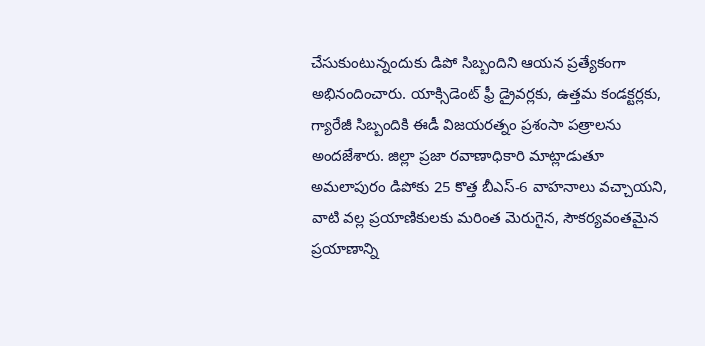చేసుకుంటున్నందుకు డిపో సిబ్బందిని ఆయన ప్రత్యేకంగా అభినందించారు. యాక్సిడెంట్ ఫ్రీ డ్రైవర్లకు, ఉత్తమ కండక్టర్లకు, గ్యారేజీ సిబ్బందికి ఈడీ విజయరత్నం ప్రశంసా పత్రాలను అందజేశారు. జిల్లా ప్రజా రవాణాధికారి మాట్లాడుతూ అమలాపురం డిపోకు 25 కొత్త బీఎస్-6 వాహనాలు వచ్చాయని, వాటి వల్ల ప్రయాణికులకు మరింత మెరుగైన, సౌకర్యవంతమైన ప్రయాణాన్ని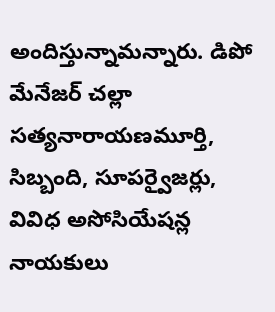అందిస్తున్నామన్నారు. డిపో మేనేజర్ చల్లా సత్యనారాయణమూర్తి, సిబ్బంది, సూపర్వైజర్లు, వివిధ అసోసియేషన్ల నాయకులు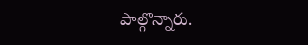పాల్గొన్నారు.